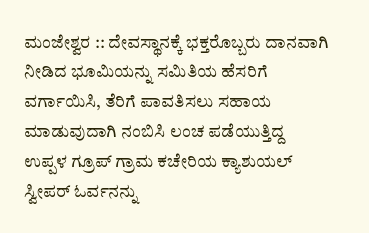ಮಂಜೇಶ್ವರ :: ದೇವಸ್ಥಾನಕ್ಕೆ ಭಕ್ತರೊಬ್ಬರು ದಾನವಾಗಿ ನೀಡಿದ ಭೂಮಿಯನ್ನು ಸಮಿತಿಯ ಹೆಸರಿಗೆ ವರ್ಗಾಯಿಸಿ, ತೆರಿಗೆ ಪಾವತಿಸಲು ಸಹಾಯ ಮಾಡುವುದಾಗಿ ನಂಬಿಸಿ ಲಂಚ ಪಡೆಯುತ್ತಿದ್ದ ಉಪ್ಪಳ ಗ್ರೂಪ್ ಗ್ರಾಮ ಕಚೇರಿಯ ಕ್ಯಾಶುಯಲ್ ಸ್ವೀಪರ್ ಓರ್ವನನ್ನು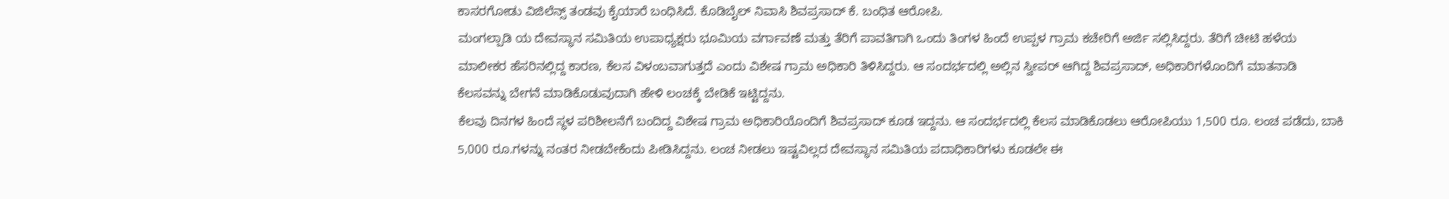ಕಾಸರಗೋಡು ವಿಜಿಲೆನ್ಸ್ ತಂಡವು ಕೈಯಾರೆ ಬಂಧಿಸಿದೆ. ಕೊಡಿಬೈಲ್ ನಿವಾಸಿ ಶಿವಪ್ರಸಾದ್ ಕೆ. ಬಂಧಿತ ಆರೋಪಿ.
ಮಂಗಲ್ಪಾಡಿ ಯ ದೇವಸ್ಥಾನ ಸಮಿತಿಯ ಉಪಾಧ್ಯಕ್ಷರು ಭೂಮಿಯ ವರ್ಗಾವಣೆ ಮತ್ತು ತೆರಿಗೆ ಪಾವತಿಗಾಗಿ ಒಂದು ತಿಂಗಳ ಹಿಂದೆ ಉಪ್ಪಳ ಗ್ರಾಮ ಕಚೇರಿಗೆ ಅರ್ಜಿ ಸಲ್ಲಿಸಿದ್ದರು. ತೆರಿಗೆ ಚೀಟಿ ಹಳೆಯ ಮಾಲೀಕರ ಹೆಸರಿನಲ್ಲಿದ್ದ ಕಾರಣ, ಕೆಲಸ ವಿಳಂಬವಾಗುತ್ತದೆ ಎಂದು ವಿಶೇಷ ಗ್ರಾಮ ಅಧಿಕಾರಿ ತಿಳಿಸಿದ್ದರು. ಆ ಸಂದರ್ಭದಲ್ಲಿ ಅಲ್ಲಿನ ಸ್ವೀಪರ್ ಆಗಿದ್ದ ಶಿವಪ್ರಸಾದ್, ಅಧಿಕಾರಿಗಳೊಂದಿಗೆ ಮಾತನಾಡಿ ಕೆಲಸವನ್ನು ಬೇಗನೆ ಮಾಡಿಕೊಡುವುದಾಗಿ ಹೇಳಿ ಲಂಚಕ್ಕೆ ಬೇಡಿಕೆ ಇಟ್ಟಿದ್ದನು.
ಕೆಲವು ದಿನಗಳ ಹಿಂದೆ ಸ್ಥಳ ಪರಿಶೀಲನೆಗೆ ಬಂದಿದ್ದ ವಿಶೇಷ ಗ್ರಾಮ ಅಧಿಕಾರಿಯೊಂದಿಗೆ ಶಿವಪ್ರಸಾದ್ ಕೂಡ ಇದ್ದನು. ಆ ಸಂದರ್ಭದಲ್ಲಿ ಕೆಲಸ ಮಾಡಿಕೊಡಲು ಆರೋಪಿಯು 1,500 ರೂ. ಲಂಚ ಪಡೆದು, ಬಾಕಿ 5,000 ರೂ.ಗಳನ್ನು ನಂತರ ನೀಡಬೇಕೆಂದು ಪೀಡಿಸಿದ್ದನು. ಲಂಚ ನೀಡಲು ಇಷ್ಟವಿಲ್ಲದ ದೇವಸ್ಥಾನ ಸಮಿತಿಯ ಪದಾಧಿಕಾರಿಗಳು ಕೂಡಲೇ ಈ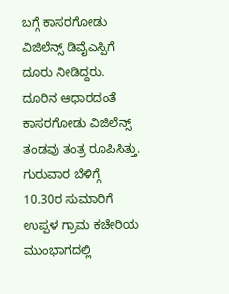ಬಗ್ಗೆ ಕಾಸರಗೋಡು ವಿಜಿಲೆನ್ಸ್ ಡಿವೈಎಸ್ಪಿಗೆ ದೂರು ನೀಡಿದ್ದರು.
ದೂರಿನ ಆಧಾರದಂತೆ ಕಾಸರಗೋಡು ವಿಜಿಲೆನ್ಸ್ ತಂಡವು ತಂತ್ರ ರೂಪಿಸಿತ್ತು. ಗುರುವಾರ ಬೆಳಿಗ್ಗೆ 10.30ರ ಸುಮಾರಿಗೆ ಉಪ್ಪಳ ಗ್ರಾಮ ಕಚೇರಿಯ ಮುಂಭಾಗದಲ್ಲಿ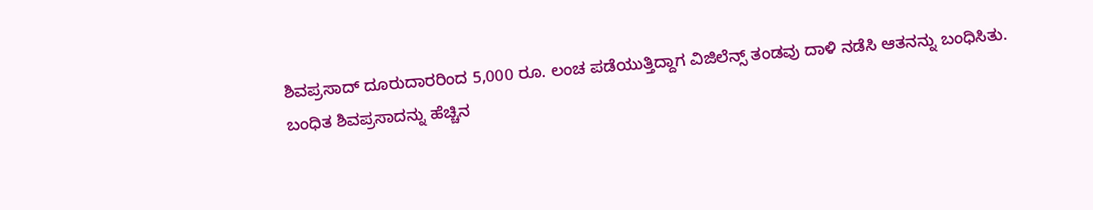ಶಿವಪ್ರಸಾದ್ ದೂರುದಾರರಿಂದ 5,000 ರೂ. ಲಂಚ ಪಡೆಯುತ್ತಿದ್ದಾಗ ವಿಜಿಲೆನ್ಸ್ ತಂಡವು ದಾಳಿ ನಡೆಸಿ ಆತನನ್ನು ಬಂಧಿಸಿತು.
ಬಂಧಿತ ಶಿವಪ್ರಸಾದನ್ನು ಹೆಚ್ಚಿನ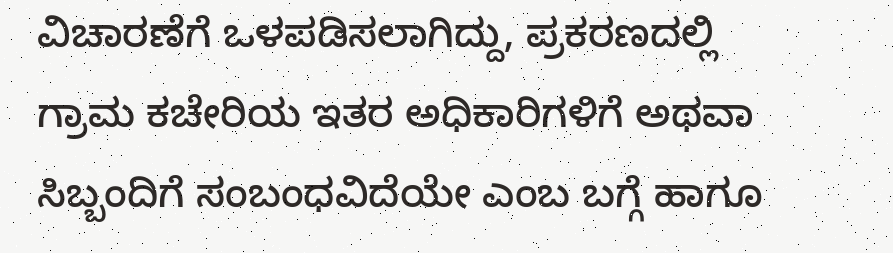ವಿಚಾರಣೆಗೆ ಒಳಪಡಿಸಲಾಗಿದ್ದು, ಪ್ರಕರಣದಲ್ಲಿ ಗ್ರಾಮ ಕಚೇರಿಯ ಇತರ ಅಧಿಕಾರಿಗಳಿಗೆ ಅಥವಾ ಸಿಬ್ಬಂದಿಗೆ ಸಂಬಂಧವಿದೆಯೇ ಎಂಬ ಬಗ್ಗೆ ಹಾಗೂ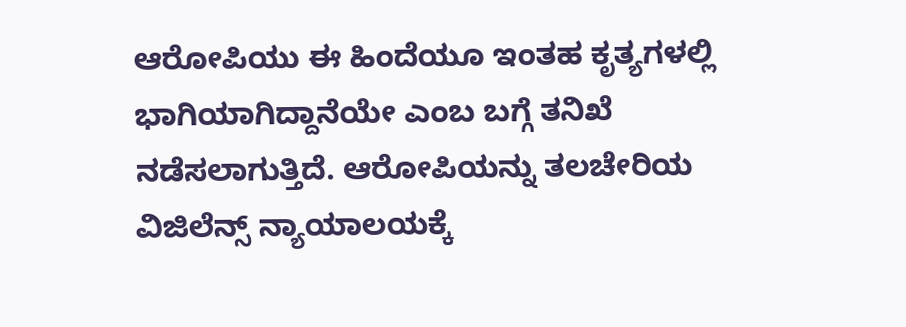ಆರೋಪಿಯು ಈ ಹಿಂದೆಯೂ ಇಂತಹ ಕೃತ್ಯಗಳಲ್ಲಿ ಭಾಗಿಯಾಗಿದ್ದಾನೆಯೇ ಎಂಬ ಬಗ್ಗೆ ತನಿಖೆ ನಡೆಸಲಾಗುತ್ತಿದೆ. ಆರೋಪಿಯನ್ನು ತಲಚೇರಿಯ ವಿಜಿಲೆನ್ಸ್ ನ್ಯಾಯಾಲಯಕ್ಕೆ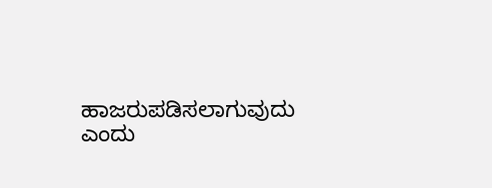ಹಾಜರುಪಡಿಸಲಾಗುವುದು ಎಂದು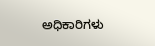ಅಧಿಕಾರಿಗಳು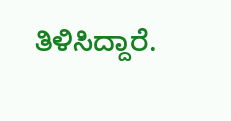ತಿಳಿಸಿದ್ದಾರೆ.